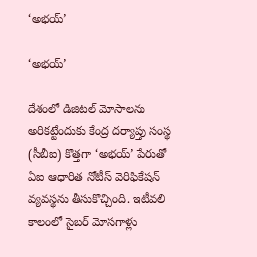‘అభయ్‌’

‘అభయ్‌’

దేశంలో డిజిటల్‌ మోసాలను అరికట్టేందుకు కేంద్ర దర్యాప్తు సంస్థ (సీబీఐ) కొత్తగా ‘అభయ్‌’ పేరుతో ఏఐ ఆధారిత నోటీస్‌ వెరిఫికేషన్‌ వ్యవస్థను తీసుకొచ్చింది. ఇటీవలి కాలంలో సైబర్‌ మోసగాళ్లు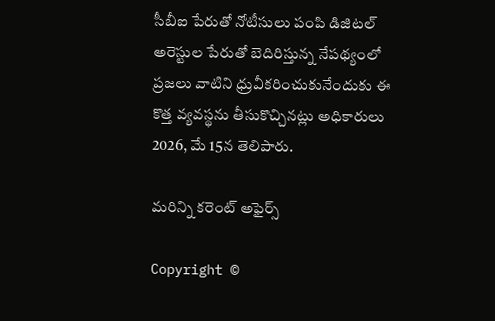సీబీఐ పేరుతో నోటీసులు పంపి డిజిటల్‌ అరెస్టుల పేరుతో బెదిరిస్తున్న నేపథ్యంలో ప్రజలు వాటిని ధ్రువీకరించుకునేందుకు ఈ కొత్త వ్యవస్థను తీసుకొచ్చినట్లు అధికారులు 2026, మే 15న తెలిపారు.

మరిన్ని కరెంట్ అఫైర్స్

Copyright ©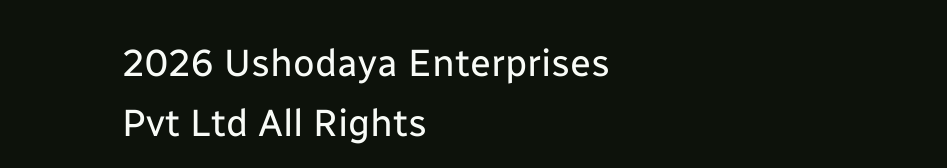2026 Ushodaya Enterprises Pvt Ltd All Rights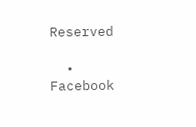Reserved

  • Facebook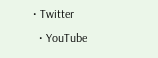• Twitter
  • YouTube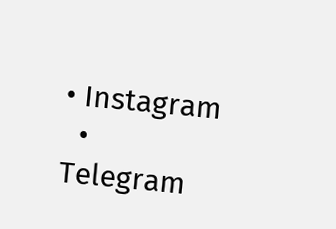• Instagram
  • Telegram